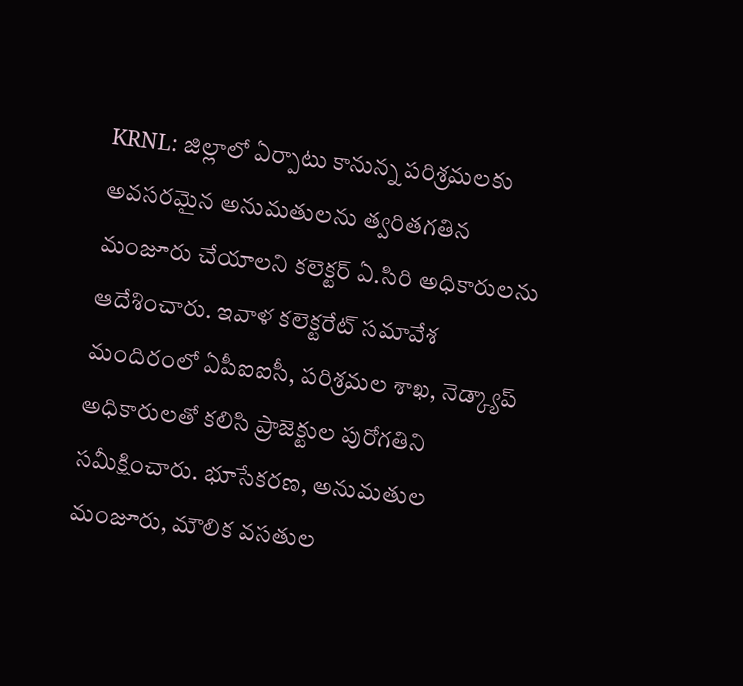KRNL: జిల్లాలో ఏర్పాటు కానున్న పరిశ్రమలకు అవసరమైన అనుమతులను త్వరితగతిన మంజూరు చేయాలని కలెక్టర్ ఏ.సిరి అధికారులను ఆదేశించారు. ఇవాళ కలెక్టరేట్ సమావేశ మందిరంలో ఏపీఐఐసీ, పరిశ్రమల శాఖ, నెడ్క్యాప్ అధికారులతో కలిసి ప్రాజెక్టుల పురోగతిని సమీక్షించారు. భూసేకరణ, అనుమతుల మంజూరు, మౌలిక వసతుల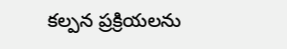కల్పన ప్రక్రియలను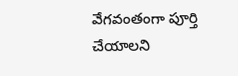వేగవంతంగా పూర్తి చేయాలని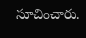సూచించారు.